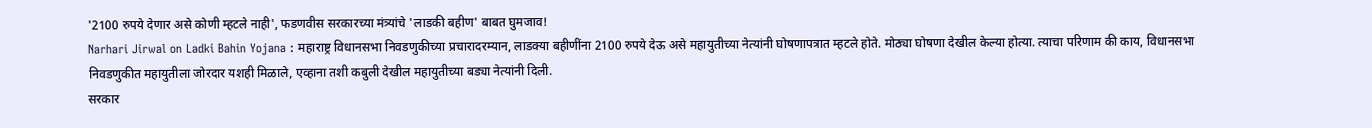'2100 रुपये देणार असे कोणी म्हटले नाही', फडणवीस सरकारच्या मंत्र्यांचे 'लाडकी बहीण' बाबत घुमजाव!
Narhari Jirwal on Ladki Bahin Yojana : महाराष्ट्र विधानसभा निवडणुकीच्या प्रचारादरम्यान, लाडक्या बहीणींना 2100 रुपये देऊ असे महायुतीच्या नेत्यांनी घोषणापत्रात म्हटले होते. मोठ्या घोषणा देखील केल्या होत्या. त्याचा परिणाम की काय, विधानसभा निवडणुकीत महायुतीला जोरदार यशही मिळाले, एव्हाना तशी कबुली देखील महायुतीच्या बड्या नेत्यांनी दिली.
सरकार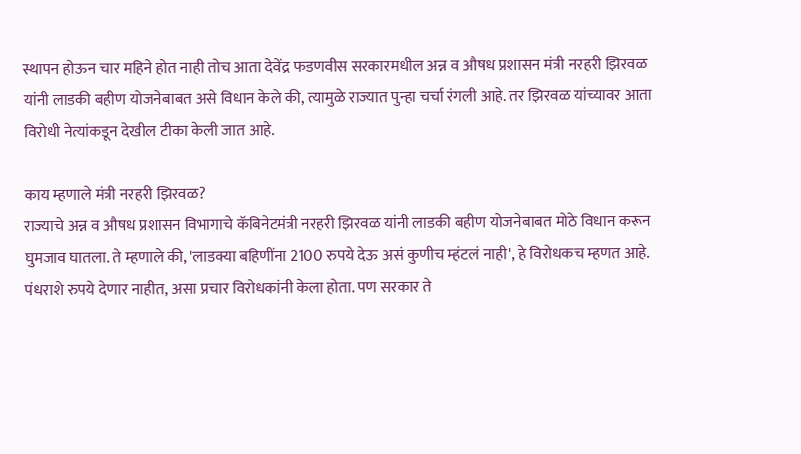स्थापन होऊन चार महिने होत नाही तोच आता देवेंद्र फडणवीस सरकारमधील अन्न व औषध प्रशासन मंत्री नरहरी झिरवळ यांनी लाडकी बहीण योजनेबाबत असे विधान केले की, त्यामुळे राज्यात पुन्हा चर्चा रंगली आहे. तर झिरवळ यांच्यावर आता विरोधी नेत्यांकडून देखील टीका केली जात आहे.

काय म्हणाले मंत्री नरहरी झिरवळ?
राज्याचे अन्न व औषध प्रशासन विभागाचे कॅबिनेटमंत्री नरहरी झिरवळ यांनी लाडकी बहीण योजनेबाबत मोठे विधान करून घुमजाव घातला. ते म्हणाले की, 'लाडक्या बहिणींना 2100 रुपये देऊ असं कुणीच म्हंटलं नाही', हे विरोधकच म्हणत आहे. पंधराशे रुपये देणार नाहीत, असा प्रचार विरोधकांनी केला होता. पण सरकार ते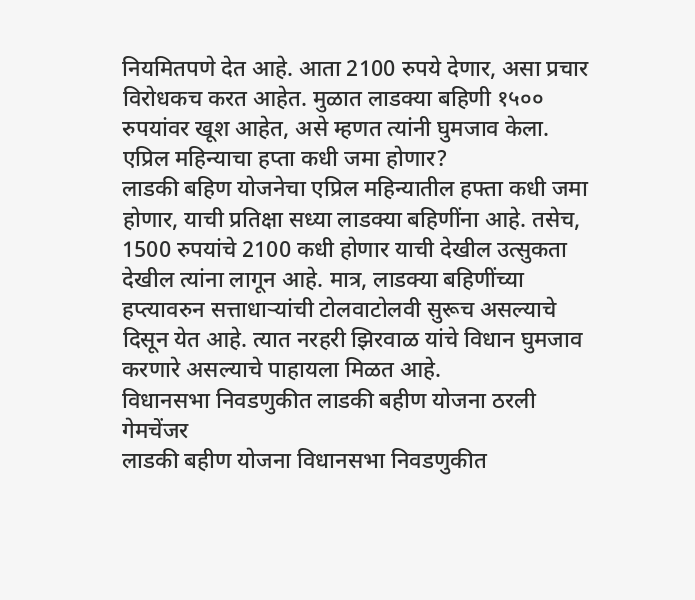नियमितपणे देत आहे. आता 2100 रुपये देणार, असा प्रचार विरोधकच करत आहेत. मुळात लाडक्या बहिणी १५०० रुपयांवर खूश आहेत, असे म्हणत त्यांनी घुमजाव केला.
एप्रिल महिन्याचा हप्ता कधी जमा होणार?
लाडकी बहिण योजनेचा एप्रिल महिन्यातील हफ्ता कधी जमा होणार, याची प्रतिक्षा सध्या लाडक्या बहिणींना आहे. तसेच, 1500 रुपयांचे 2100 कधी होणार याची देखील उत्सुकता देखील त्यांना लागून आहे. मात्र, लाडक्या बहिणींच्या हप्त्यावरुन सत्ताधाऱ्यांची टोलवाटोलवी सुरूच असल्याचे दिसून येत आहे. त्यात नरहरी झिरवाळ यांचे विधान घुमजाव करणारे असल्याचे पाहायला मिळत आहे.
विधानसभा निवडणुकीत लाडकी बहीण योजना ठरली गेमचेंजर
लाडकी बहीण योजना विधानसभा निवडणुकीत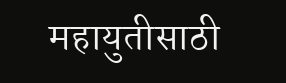महायुतीसाठी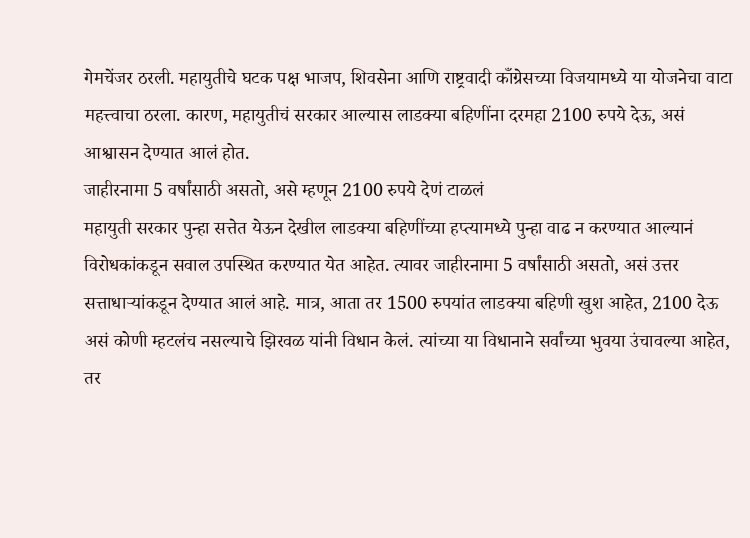गेमचेंजर ठरली. महायुतीचे घटक पक्ष भाजप, शिवसेना आणि राष्ट्रवादी काँग्रेसच्या विजयामध्ये या योजनेचा वाटा महत्त्वाचा ठरला. कारण, महायुतीचं सरकार आल्यास लाडक्या बहिणींना दरमहा 2100 रुपये देऊ, असं आश्वासन देण्यात आलं होत.
जाहीरनामा 5 वर्षांसाठी असतो, असे म्हणून 2100 रुपये देणं टाळलं
महायुती सरकार पुन्हा सत्तेत येऊन देखील लाडक्या बहिणींच्या हप्त्यामध्ये पुन्हा वाढ न करण्यात आल्यानं विरोधकांकडून सवाल उपस्थित करण्यात येत आहेत. त्यावर जाहीरनामा 5 वर्षांसाठी असतो, असं उत्तर सत्ताधाऱ्यांकडून देण्यात आलं आहे. मात्र, आता तर 1500 रुपयांत लाडक्या बहिणी खुश आहेत, 2100 देऊ असं कोणी म्हटलंच नसल्याचे झिरवळ यांनी विधान केलं. त्यांच्या या विधानाने सर्वांच्या भुवया उंचावल्या आहेत, तर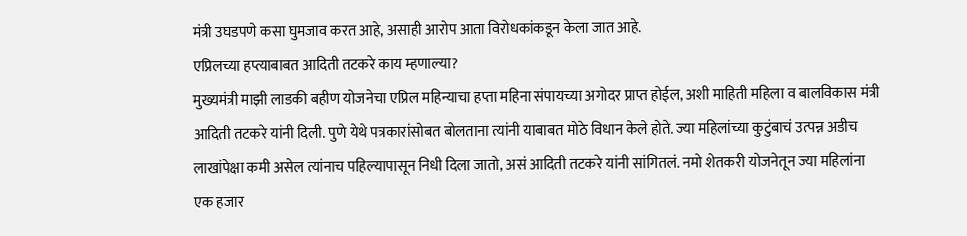मंत्री उघडपणे कसा घुमजाव करत आहे, असाही आरोप आता विरोधकांकडून केला जात आहे.
एप्रिलच्या हप्त्याबाबत आदिती तटकरे काय म्हणाल्या?
मुख्यमंत्री माझी लाडकी बहीण योजनेचा एप्रिल महिन्याचा हप्ता महिना संपायच्या अगोदर प्राप्त होईल, अशी माहिती महिला व बालविकास मंत्री आदिती तटकरे यांनी दिली. पुणे येथे पत्रकारांसोबत बोलताना त्यांनी याबाबत मोठे विधान केले होते. ज्या महिलांच्या कुटुंबाचं उत्पन्न अडीच लाखांपेक्षा कमी असेल त्यांनाच पहिल्यापासून निधी दिला जातो, असं आदिती तटकरे यांनी सांगितलं. नमो शेतकरी योजनेतून ज्या महिलांना एक हजार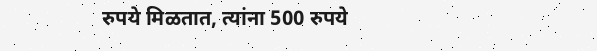रुपये मिळतात, त्यांना 500 रुपये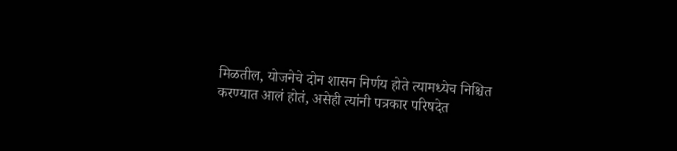मिळतील, योजनेचे दोन शासन निर्णय होते त्यामध्येच निश्चित करण्यात आलं होतं, असेही त्यांनी पत्रकार परिषदेत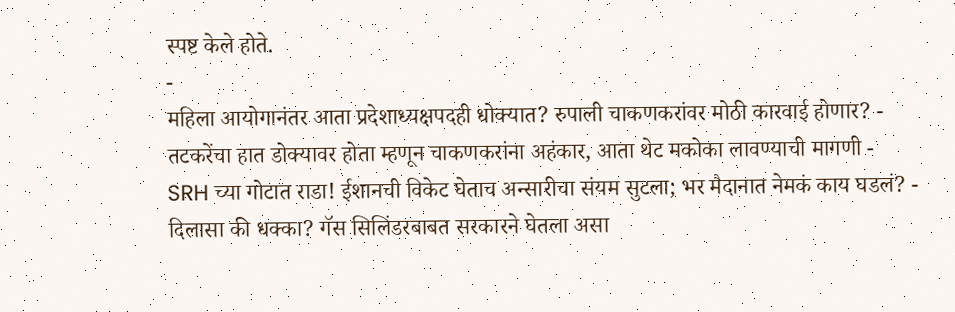स्पष्ट केले होते.
-
महिला आयोगानंतर आता प्रदेशाध्यक्षपदही धोक्यात? रुपाली चाकणकरांवर मोठी कारवाई होणार? -
तटकरेंचा हात डोक्यावर होता म्हणून चाकणकरांना अहंकार, आता थेट मकोका लावण्याची मागणी -
SRH च्या गोटात राडा! ईशानची विकेट घेताच अन्सारीचा संयम सुटला; भर मैदानात नेमकं काय घडलं? -
दिलासा की धक्का? गॅस सिलिंडरबाबत सरकारने घेतला असा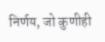निर्णय, जो कुणीही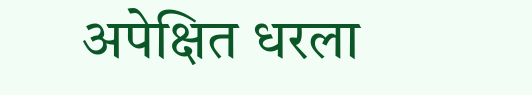अपेक्षित धरला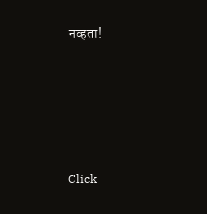नव्हता!








Click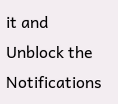it and Unblock the Notifications